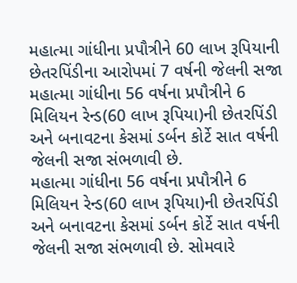મહાત્મા ગાંધીના પ્રપૌત્રીને 60 લાખ રૂપિયાની છેતરપિંડીના આરોપમાં 7 વર્ષની જેલની સજા
મહાત્મા ગાંધીના 56 વર્ષના પ્રપૌત્રીને 6 મિલિયન રેન્ડ(60 લાખ રૂપિયા)ની છેતરપિંડી અને બનાવટના કેસમાં ડર્બન કોર્ટે સાત વર્ષની જેલની સજા સંભળાવી છે.
મહાત્મા ગાંધીના 56 વર્ષના પ્રપૌત્રીને 6 મિલિયન રેન્ડ(60 લાખ રૂપિયા)ની છેતરપિંડી અને બનાવટના કેસમાં ડર્બન કોર્ટે સાત વર્ષની જેલની સજા સંભળાવી છે. સોમવારે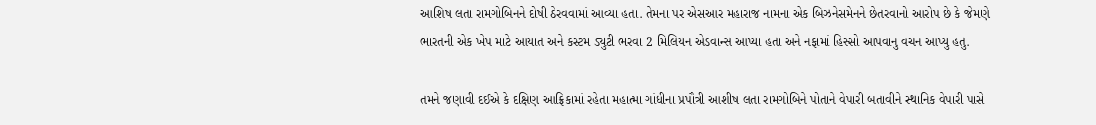આશિષ લતા રામગોબિનને દોષી ઠેરવવામાં આવ્યા હતા. તેમના પર એસઆર મહારાજ નામના એક બિઝનેસમેનને છેતરવાનો આરોપ છે કે જેમણે ભારતની એક ખેપ માટે આયાત અને કસ્ટમ ડ્યુટી ભરવા 2 મિલિયન એડવાન્સ આપ્યા હતા અને નફામાં હિસ્સો આપવાનુ વચન આપ્યુ હતુ.

તમને જણાવી દઈએ કે દક્ષિણ આફ્રિકામાં રહેતા મહાત્મા ગાંધીના પ્રપૌત્રી આશીષ લતા રામગોબિને પોતાને વેપારી બતાવીને સ્થાનિક વેપારી પાસે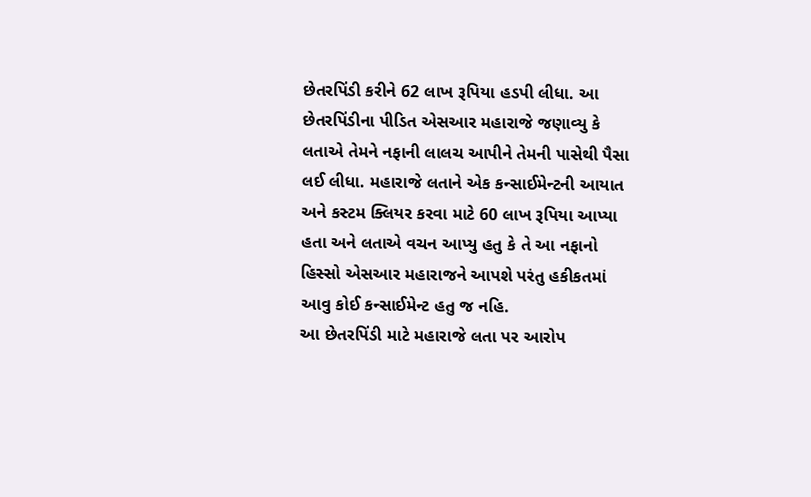છેતરપિંડી કરીને 62 લાખ રૂપિયા હડપી લીધા. આ છેતરપિંડીના પીડિત એસઆર મહારાજે જણાવ્યુ કે લતાએ તેમને નફાની લાલચ આપીને તેમની પાસેથી પૈસા લઈ લીધા. મહારાજે લતાને એક કન્સાઈમેન્ટની આયાત અને કસ્ટમ ક્લિયર કરવા માટે 60 લાખ રૂપિયા આપ્યા હતા અને લતાએ વચન આપ્યુ હતુ કે તે આ નફાનો હિસ્સો એસઆર મહારાજને આપશે પરંતુ હકીકતમાં આવુ કોઈ કન્સાઈમેન્ટ હતુ જ નહિ.
આ છેતરપિંડી માટે મહારાજે લતા પર આરોપ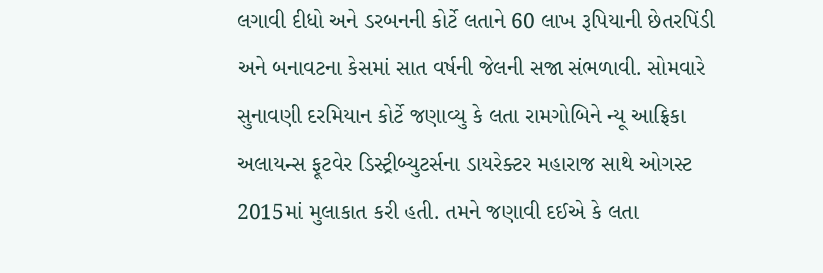લગાવી દીધો અને ડરબનની કોર્ટે લતાને 60 લાખ રૂપિયાની છેતરપિંડી અને બનાવટના કેસમાં સાત વર્ષની જેલની સજા સંભળાવી. સોમવારે સુનાવણી દરમિયાન કોર્ટે જણાવ્યુ કે લતા રામગોબિને ન્યૂ આફ્રિકા અલાયન્સ ફૂટવેર ડિસ્ટ્રીબ્યુટર્સના ડાયરેક્ટર મહારાજ સાથે ઓગસ્ટ 2015માં મુલાકાત કરી હતી. તમને જણાવી દઈએ કે લતા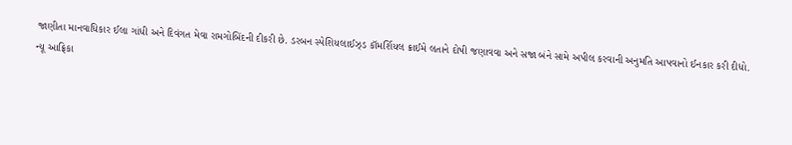જાણીતા માનવાધિકાર ઈલા ગાંધી અને દિવંગત મેવા રામગોબિંદની દીકરી છે. ડરબન સ્પેશિયલાઈઝ્ડ કૉમર્શિયલ ક્રાઈમે લતાને દોષી જણાવવા અને સજા બંને સામે અપીલ કરવાની અનુમતિ આપવાનો ઈનકાર કરી દીધો.
ન્યૂ આફ્રિકા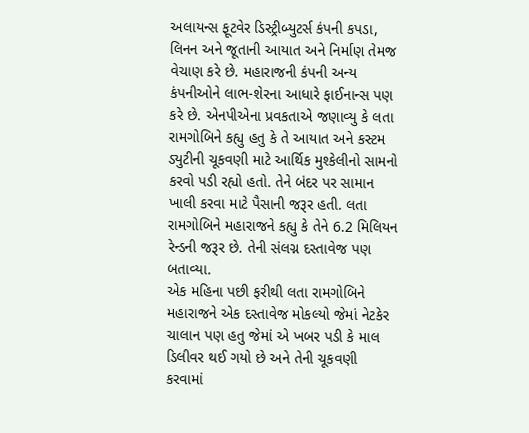અલાયન્સ ફૂટવેર ડિસ્ટ્રીબ્યુટર્સ કંપની કપડા, લિનન અને જૂતાની આયાત અને નિર્માણ તેમજ વેચાણ કરે છે. મહારાજની કંપની અન્ય કંપનીઓને લાભ-શેરના આધારે ફાઈનાન્સ પણ કરે છે. એનપીએના પ્રવકતાએ જણાવ્યુ કે લતા રામગોબિને કહ્યુ હતુ કે તે આયાત અને કસ્ટમ ડ્યુટીની ચૂકવણી માટે આર્થિક મુશ્કેલીનો સામનો કરવો પડી રહ્યો હતો. તેને બંદર પર સામાન ખાલી કરવા માટે પૈસાની જરૂર હતી. લતા રામગોબિને મહારાજને કહ્યુ કે તેને 6.2 મિલિયન રેન્ડની જરૂર છે. તેની સંલગ્ન દસ્તાવેજ પણ બતાવ્યા.
એક મહિના પછી ફરીથી લતા રામગોબિને મહારાજને એક દસ્તાવેજ મોકલ્યો જેમાં નેટકેર ચાલાન પણ હતુ જેમાં એ ખબર પડી કે માલ ડિલીવર થઈ ગયો છે અને તેની ચૂકવણી કરવામાં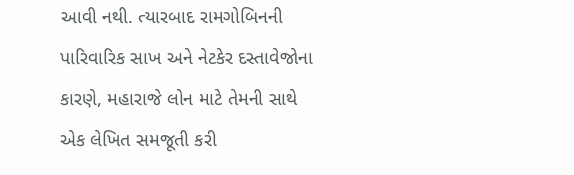આવી નથી. ત્યારબાદ રામગોબિનની પારિવારિક સાખ અને નેટકેર દસ્તાવેજોના કારણે, મહારાજે લોન માટે તેમની સાથે એક લેખિત સમજૂતી કરી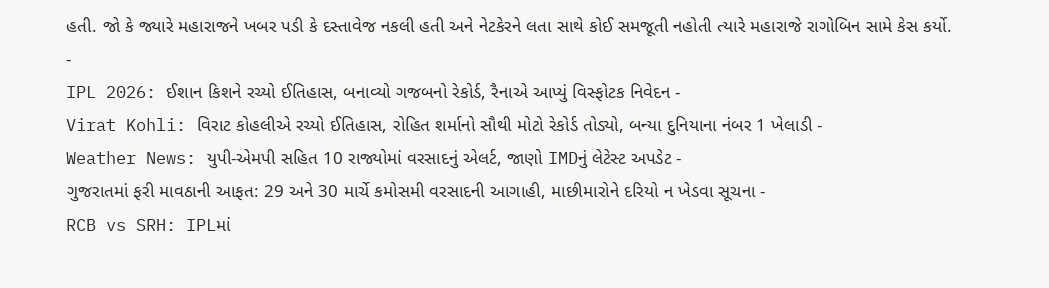હતી. જો કે જ્યારે મહારાજને ખબર પડી કે દસ્તાવેજ નકલી હતી અને નેટકેરને લતા સાથે કોઈ સમજૂતી નહોતી ત્યારે મહારાજે રાગોબિન સામે કેસ કર્યો.
-
IPL 2026: ઈશાન કિશને રચ્યો ઈતિહાસ, બનાવ્યો ગજબનો રેકોર્ડ, રૈનાએ આપ્યું વિસ્ફોટક નિવેદન -
Virat Kohli: વિરાટ કોહલીએ રચ્યો ઈતિહાસ, રોહિત શર્માનો સૌથી મોટો રેકોર્ડ તોડ્યો, બન્યા દુનિયાના નંબર 1 ખેલાડી -
Weather News: યુપી-એમપી સહિત 10 રાજ્યોમાં વરસાદનું એલર્ટ, જાણો IMDનું લેટેસ્ટ અપડેટ -
ગુજરાતમાં ફરી માવઠાની આફત: 29 અને 30 માર્ચે કમોસમી વરસાદની આગાહી, માછીમારોને દરિયો ન ખેડવા સૂચના -
RCB vs SRH: IPLમાં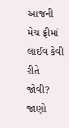આજની મેચ ફ્રીમાં લાઈવ કેવી રીતે જોવી? જાણો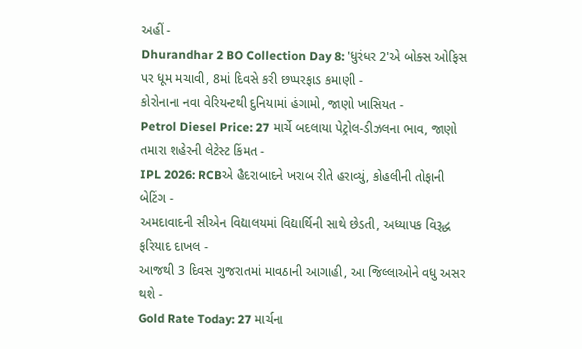અહીં -
Dhurandhar 2 BO Collection Day 8: 'ધુરંધર 2'એ બોક્સ ઓફિસ પર ધૂમ મચાવી, 8માં દિવસે કરી છપ્પરફાડ કમાણી -
કોરોનાના નવા વેરિયન્ટથી દુનિયામાં હંગામો, જાણો ખાસિયત -
Petrol Diesel Price: 27 માર્ચે બદલાયા પેટ્રોલ-ડીઝલના ભાવ, જાણો તમારા શહેરની લેટેસ્ટ કિંમત -
IPL 2026: RCBએ હૈદરાબાદને ખરાબ રીતે હરાવ્યું, કોહલીની તોફાની બેટિંગ -
અમદાવાદની સીએન વિદ્યાલયમાં વિદ્યાર્થિની સાથે છેડતી, અધ્યાપક વિરૂદ્ધ ફરિયાદ દાખલ -
આજથી 3 દિવસ ગુજરાતમાં માવઠાની આગાહી, આ જિલ્લાઓને વધુ અસર થશે -
Gold Rate Today: 27 માર્ચના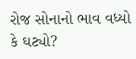રોજ સોનાનો ભાવ વધ્યો કે ઘટ્યો?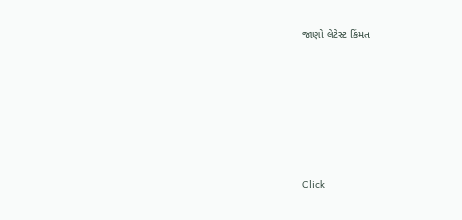જાણો લેટેસ્ટ કિંમત









Click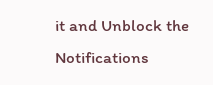it and Unblock the Notifications